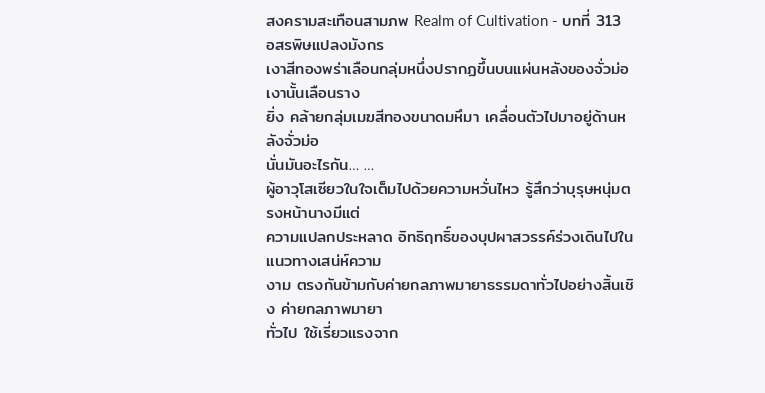สงครามสะเทือนสามภพ Realm of Cultivation - บทที่ 313 อสรพิษแปลงมังกร
เงาสีทองพร่าเลือนกลุ่มหนึ่งปรากฏขึ้นบนแผ่นหลังของจั่วม่อ เงานั้นเลือนราง
ยิ่ง คล้ายกลุ่มเมฆสีทองขนาดมหึมา เคลื่อนตัวไปมาอยู่ด้านหลังจั่วม่อ
นั่นมันอะไรกัน… …
ผู้อาวุโสเซียวในใจเต็มไปด้วยความหวั่นไหว รู้สึกว่าบุรุษหนุ่มตรงหน้านางมีแต่
ความแปลกประหลาด อิทธิฤทธิ์ของบุปผาสวรรค์ร่วงเดินไปในแนวทางเสน่ห์ความ
งาม ตรงกันข้ามกับค่ายกลภาพมายาธรรมดาทั่วไปอย่างสิ้นเชิง ค่ายกลภาพมายา
ทั่วไป ใช้เรี่ยวแรงจาก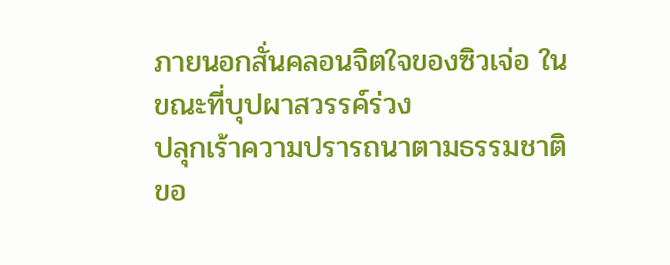ภายนอกสั่นคลอนจิตใจของซิวเจ่อ ในขณะที่บุปผาสวรรค์ร่วง
ปลุกเร้าความปรารถนาตามธรรมชาติขอ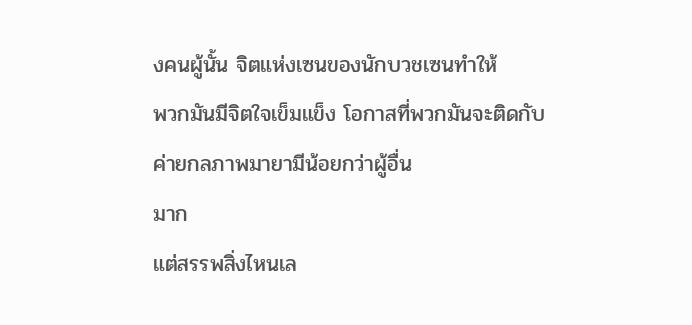งคนผู้นั้น จิตแห่งเซนของนักบวชเซนทำให้
พวกมันมีจิตใจเข็มแข็ง โอกาสที่พวกมันจะติดกับค่ายกลภาพมายามีน้อยกว่าผู้อื่น
มาก
แต่สรรพสิ่งไหนเล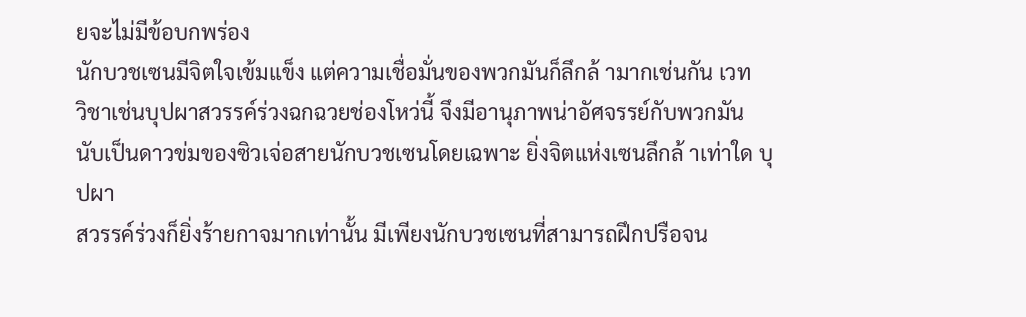ยจะไม่มีข้อบกพร่อง
นักบวชเซนมีจิตใจเข้มแข็ง แต่ความเชื่อมั่นของพวกมันก็ลึกล้ ามากเช่นกัน เวท
วิชาเช่นบุปผาสวรรค์ร่วงฉกฉวยช่องโหว่นี้ จึงมีอานุภาพน่าอัศจรรย์กับพวกมัน
นับเป็นดาวข่มของซิวเจ่อสายนักบวชเซนโดยเฉพาะ ยิ่งจิตแห่งเซนลึกล้ าเท่าใด บุปผา
สวรรค์ร่วงก็ยิ่งร้ายกาจมากเท่านั้น มีเพียงนักบวชเซนที่สามารถฝึกปรือจน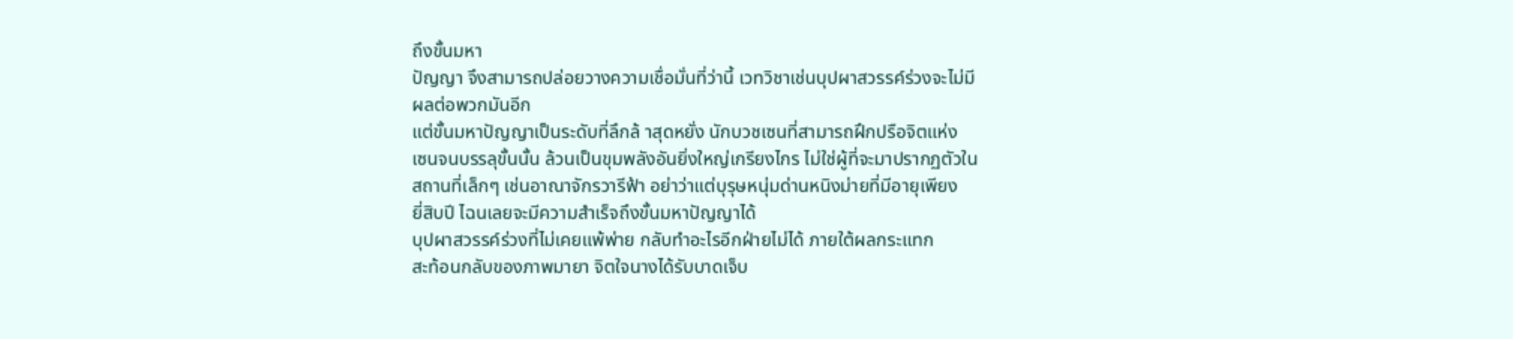ถึงขั้นมหา
ปัญญา จึงสามารถปล่อยวางความเชื่อมั่นที่ว่านี้ เวทวิชาเช่นบุปผาสวรรค์ร่วงจะไม่มี
ผลต่อพวกมันอีก
แต่ขั้นมหาปัญญาเป็นระดับที่ลึกล้ าสุดหยั่ง นักบวชเซนที่สามารถฝึกปรือจิตแห่ง
เซนจนบรรลุขั้นนั้น ล้วนเป็นขุมพลังอันยิ่งใหญ่เกรียงไกร ไม่ใช่ผู้ที่จะมาปรากฏตัวใน
สถานที่เล็กๆ เช่นอาณาจักรวารีฟ้า อย่าว่าแต่บุรุษหนุ่มด่านหนิงม่ายที่มีอายุเพียง
ยี่สิบปี ไฉนเลยจะมีความสำเร็จถึงขั้นมหาปัญญาได้
บุปผาสวรรค์ร่วงที่ไม่เคยแพ้พ่าย กลับทำอะไรอีกฝ่ายไม่ได้ ภายใต้ผลกระแทก
สะท้อนกลับของภาพมายา จิตใจนางได้รับบาดเจ็บ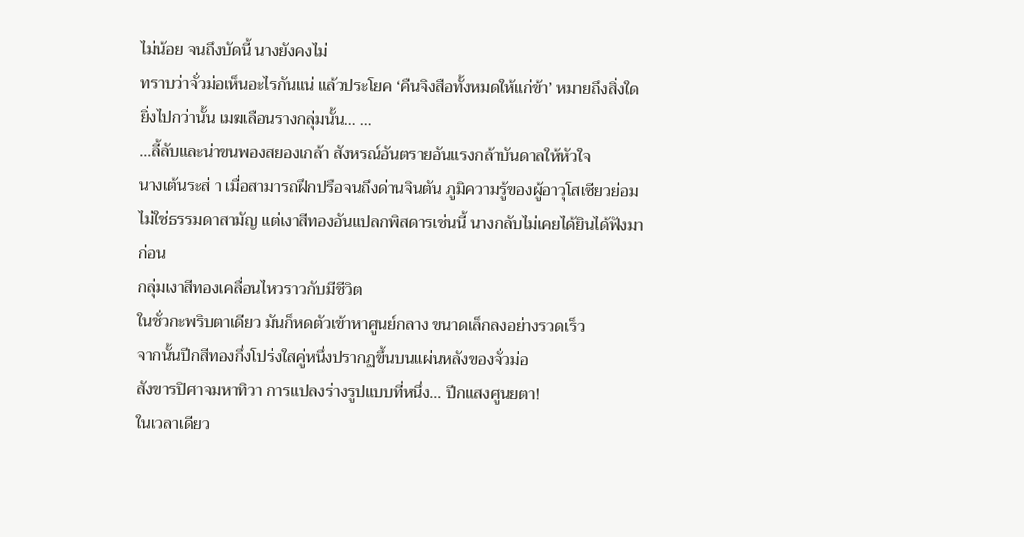ไม่น้อย จนถึงบัดนี้ นางยังคงไม่
ทราบว่าจั่วม่อเห็นอะไรกันแน่ แล้วประโยค ‘คืนจิงสือทั้งหมดให้แก่ข้า’ หมายถึงสิ่งใด
ยิ่งไปกว่านั้น เมฆเลือนรางกลุ่มนั้น… …
…ลี้ลับและน่าขนพองสยองเกล้า สังหรณ์อันตรายอันแรงกล้าบันดาลให้หัวใจ
นางเต้นระส่ า เมื่อสามารถฝึกปรือจนถึงด่านจินตัน ภูมิความรู้ของผู้อาวุโสเซียวย่อม
ไม่ใช่ธรรมดาสามัญ แต่เงาสีทองอันแปลกพิสดารเช่นนี้ นางกลับไม่เคยได้ยินได้ฟังมา
ก่อน
กลุ่มเงาสีทองเคลื่อนไหวราวกับมีชีวิต
ในชั่วกะพริบตาเดียว มันก็หดตัวเข้าหาศูนย์กลาง ขนาดเล็กลงอย่างรวดเร็ว
จากนั้นปีกสีทองกึ่งโปร่งใสคู่หนึ่งปรากฏขึ้นบนแผ่นหลังของจั่วม่อ
สังขารปิศาจมหาทิวา การแปลงร่างรูปแบบที่หนึ่ง… ปีกแสงศูนยตา!
ในเวลาเดียว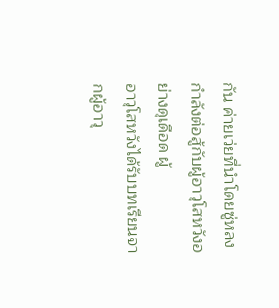กัน ค่ายเว่ยที่นำโดยซู่หลงกำลังต่อสู้กับผู้อาวุโสหวังอย่างดุเดือด ผู้
อาวุโสหวังได้รับบทเรียนจากผู้อาวุ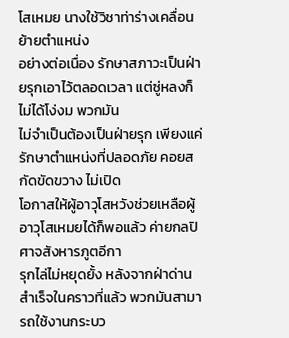โสเหมย นางใช้วิชาท่าร่างเคลื่อนย้ายตำแหน่ง
อย่างต่อเนื่อง รักษาสภาวะเป็นฝ่ายรุกเอาไว้ตลอดเวลา แต่ซู่หลงก็ไม่ได้โง่งม พวกมัน
ไม่จำเป็นต้องเป็นฝ่ายรุก เพียงแค่รักษาตำแหน่งที่ปลอดภัย คอยสกัดขัดขวาง ไม่เปิด
โอกาสให้ผู้อาวุโสหวังช่วยเหลือผู้อาวุโสเหมยได้ก็พอแล้ว ค่ายกลปิศาจสังหารภูตอีกา
รุกไล่ไม่หยุดยั้ง หลังจากฝ่าด่านสำเร็จในคราวที่แล้ว พวกมันสามารถใช้งานกระบว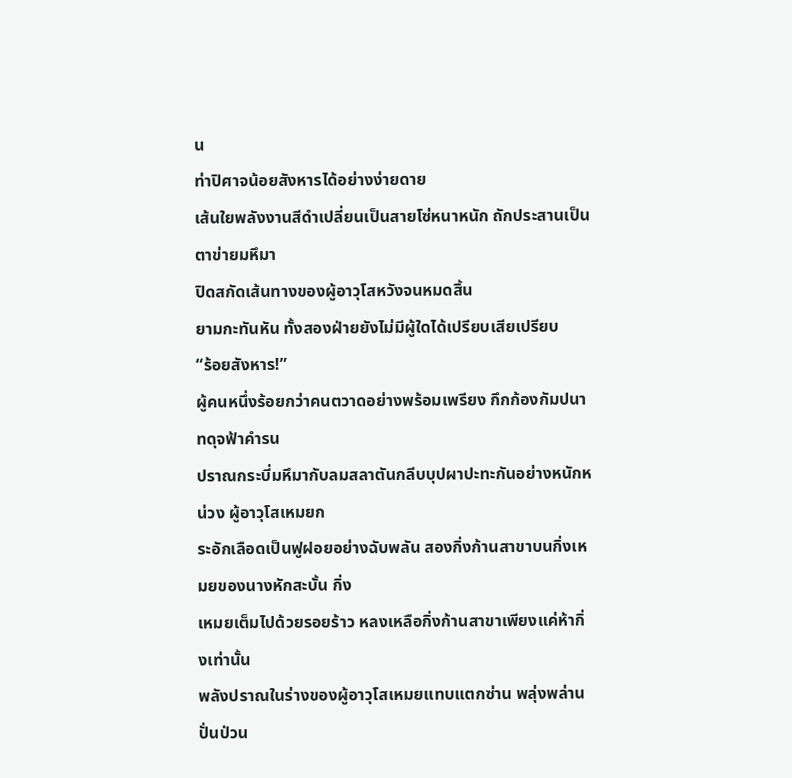น
ท่าปิศาจน้อยสังหารได้อย่างง่ายดาย
เส้นใยพลังงานสีดำเปลี่ยนเป็นสายโซ่หนาหนัก ถักประสานเป็นตาข่ายมหึมา
ปิดสกัดเส้นทางของผู้อาวุโสหวังจนหมดสิ้น
ยามกะทันหัน ทั้งสองฝ่ายยังไม่มีผู้ใดได้เปรียบเสียเปรียบ
“ร้อยสังหาร!”
ผู้คนหนึ่งร้อยกว่าคนตวาดอย่างพร้อมเพรียง กึกก้องกัมปนาทดุจฟ้าคำรน
ปราณกระบี่มหึมากับลมสลาตันกลีบบุปผาปะทะกันอย่างหนักหน่วง ผู้อาวุโสเหมยก
ระอักเลือดเป็นฟูฝอยอย่างฉับพลัน สองกิ่งก้านสาขาบนกิ่งเหมยของนางหักสะบั้น กิ่ง
เหมยเต็มไปด้วยรอยร้าว หลงเหลือกิ่งก้านสาขาเพียงแค่ห้ากิ่งเท่านั้น
พลังปราณในร่างของผู้อาวุโสเหมยแทบแตกซ่าน พลุ่งพล่านปั่นป่วน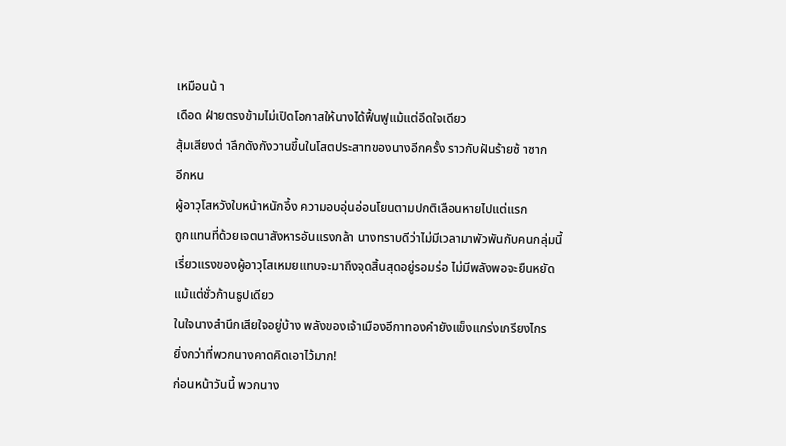เหมือนน้ า
เดือด ฝ่ายตรงข้ามไม่เปิดโอกาสให้นางได้ฟื้นฟูแม้แต่อึดใจเดียว
สุ้มเสียงต่ าลึกดังกังวานขึ้นในโสตประสาทของนางอีกครั้ง ราวกับฝันร้ายซ้ าซาก
อีกหน
ผู้อาวุโสหวังใบหน้าหนักอึ้ง ความอบอุ่นอ่อนโยนตามปกติเลือนหายไปแต่แรก
ถูกแทนที่ด้วยเจตนาสังหารอันแรงกล้า นางทราบดีว่าไม่มีเวลามาพัวพันกับคนกลุ่มนี้
เรี่ยวแรงของผู้อาวุโสเหมยแทบจะมาถึงจุดสิ้นสุดอยู่รอมร่อ ไม่มีพลังพอจะยืนหยัด
แม้แต่ชั่วก้านธูปเดียว
ในใจนางสำนึกเสียใจอยู่บ้าง พลังของเจ้าเมืองอีกาทองคำยังแข็งแกร่งเกรียงไกร
ยิ่งกว่าที่พวกนางคาดคิดเอาไว้มาก!
ก่อนหน้าวันนี้ พวกนาง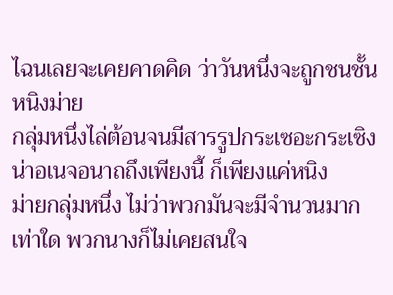ไฉนเลยจะเคยคาดคิด ว่าวันหนึ่งจะถูกชนชั้นหนิงม่าย
กลุ่มหนึ่งไล่ต้อนจนมีสารรูปกระเซอะกระเซิงน่าอเนจอนาถถึงเพียงนี้ ก็เพียงแค่หนิง
ม่ายกลุ่มหนึ่ง ไม่ว่าพวกมันจะมีจำนวนมากเท่าใด พวกนางก็ไม่เคยสนใจ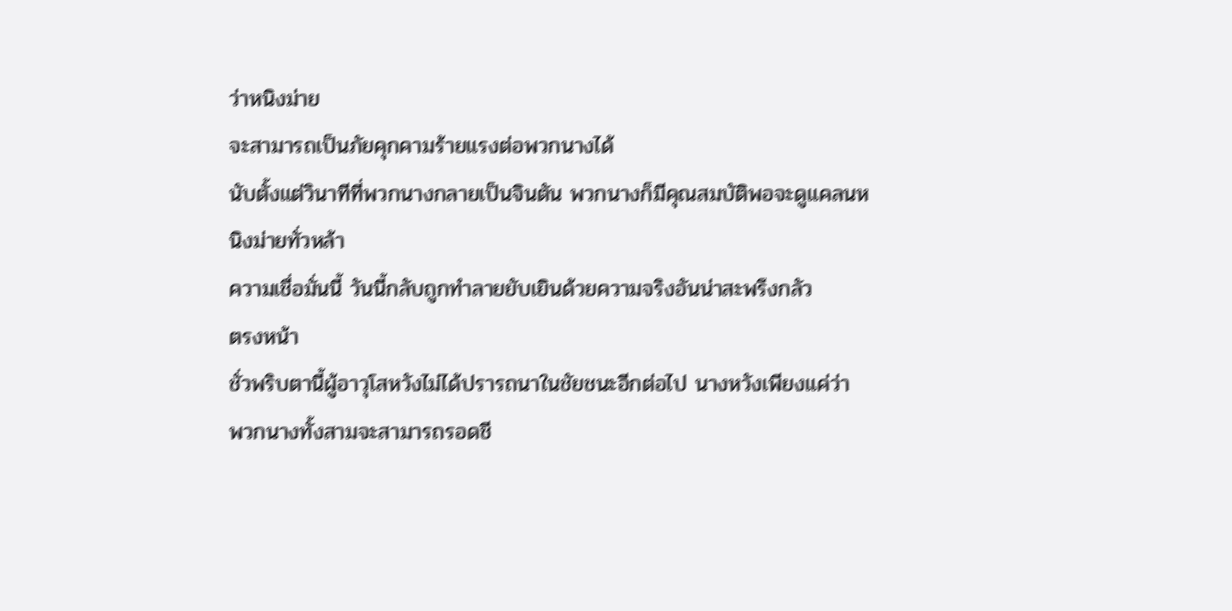ว่าหนิงม่าย
จะสามารถเป็นภัยคุกคามร้ายแรงต่อพวกนางได้
นับตั้งแต่วินาทีที่พวกนางกลายเป็นจินตัน พวกนางก็มีคุณสมบัติพอจะดูแคลนห
นิงม่ายทั่วหล้า
ความเชื่อมั่นนี้ วันนี้กลับถูกทำลายยับเยินด้วยความจริงอันน่าสะพรึงกลัว
ตรงหน้า
ชั่วพริบตานี้ผู้อาวุโสหวังไม่ได้ปรารถนาในชัยชนะอีกต่อไป นางหวังเพียงแค่ว่า
พวกนางทั้งสามจะสามารถรอดชี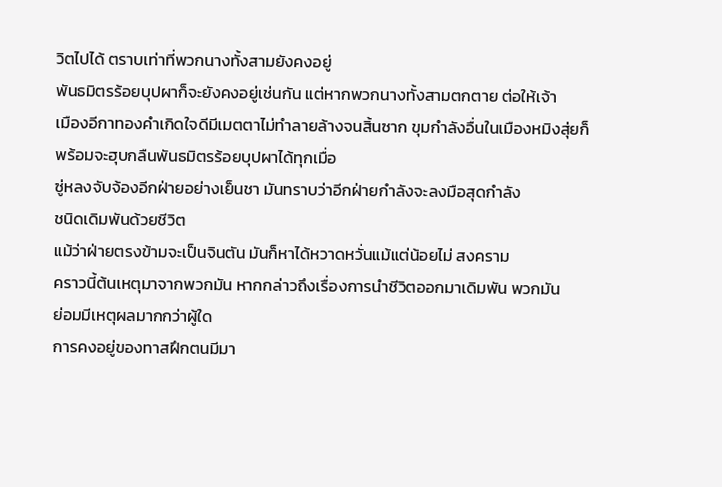วิตไปได้ ตราบเท่าที่พวกนางทั้งสามยังคงอยู่
พันธมิตรร้อยบุปผาก็จะยังคงอยู่เช่นกัน แต่หากพวกนางทั้งสามตกตาย ต่อให้เจ้า
เมืองอีกาทองคำเกิดใจดีมีเมตตาไม่ทำลายล้างจนสิ้นซาก ขุมกำลังอื่นในเมืองหมิงสุ่ยก็
พร้อมจะฮุบกลืนพันธมิตรร้อยบุปผาได้ทุกเมื่อ
ซู่หลงจับจ้องอีกฝ่ายอย่างเย็นชา มันทราบว่าอีกฝ่ายกำลังจะลงมือสุดกำลัง
ชนิดเดิมพันด้วยชีวิต
แม้ว่าฝ่ายตรงข้ามจะเป็นจินตัน มันก็หาได้หวาดหวั่นแม้แต่น้อยไม่ สงคราม
คราวนี้ต้นเหตุมาจากพวกมัน หากกล่าวถึงเรื่องการนำชีวิตออกมาเดิมพัน พวกมัน
ย่อมมีเหตุผลมากกว่าผู้ใด
การคงอยู่ของทาสฝึกตนมีมา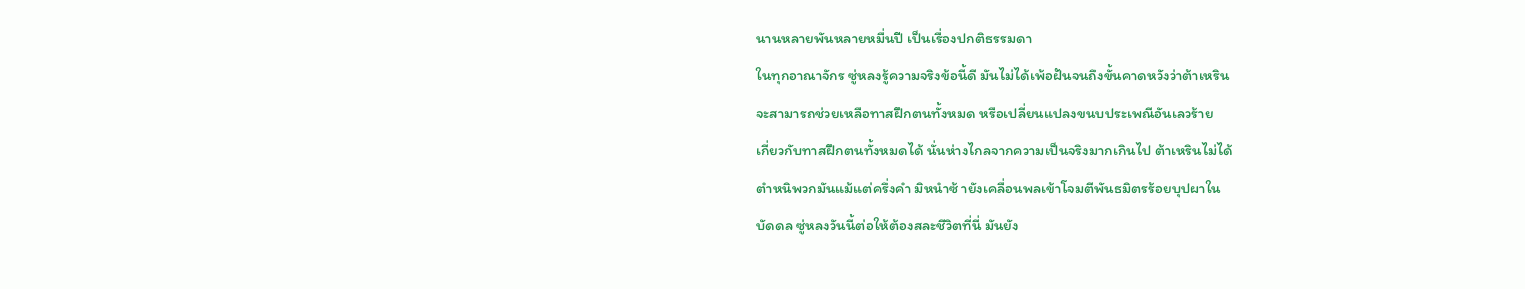นานหลายพันหลายหมื่นปี เป็นเรื่องปกติธรรมดา
ในทุกอาณาจักร ซู่หลงรู้ความจริงข้อนี้ดี มันไม่ได้เพ้อฝันจนถึงขั้นคาดหวังว่าต้าเหริน
จะสามารถช่วยเหลือทาสฝึกตนทั้งหมด หรือเปลี่ยนแปลงขนบประเพณีอันเลวร้าย
เกี่ยวกับทาสฝึกตนทั้งหมดได้ นั่นห่างไกลจากความเป็นจริงมากเกินไป ต้าเหรินไม่ได้
ตำหนิพวกมันแม้แต่ครึ่งคำ มิหนำซ้ ายังเคลื่อนพลเข้าโจมตีพันธมิตรร้อยบุปผาใน
บัดดล ซู่หลงวันนี้ต่อให้ต้องสละชีวิตที่นี่ มันยัง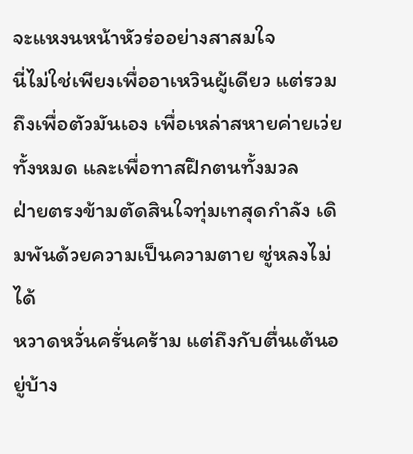จะแหงนหน้าหัวร่ออย่างสาสมใจ
นี่ไม่ใช่เพียงเพื่ออาเหวินผู้เดียว แต่รวมถึงเพื่อตัวมันเอง เพื่อเหล่าสหายค่ายเว่ย
ทั้งหมด และเพื่อทาสฝึกตนทั้งมวล
ฝ่ายตรงข้ามตัดสินใจทุ่มเทสุดกำลัง เดิมพันด้วยความเป็นความตาย ซู่หลงไม่ได้
หวาดหวั่นครั่นคร้าม แต่ถึงกับตื่นเต้นอยู่บ้าง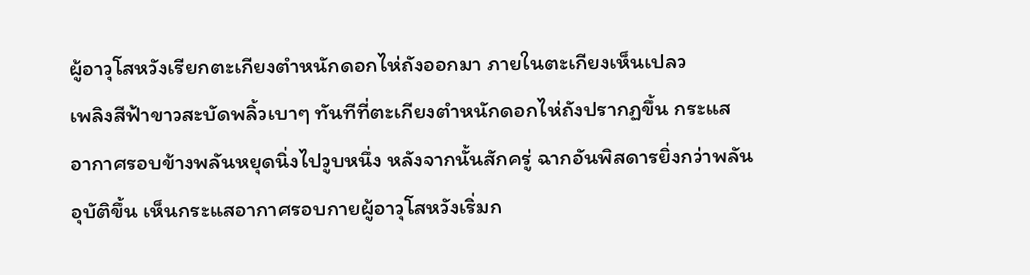ผู้อาวุโสหวังเรียกตะเกียงตำหนักดอกไห่ถังออกมา ภายในตะเกียงเห็นเปลว
เพลิงสีฟ้าขาวสะบัดพลิ้วเบาๆ ทันทีที่ตะเกียงตำหนักดอกไห่ถังปรากฏขึ้น กระแส
อากาศรอบข้างพลันหยุดนิ่งไปวูบหนึ่ง หลังจากนั้นสักครู่ ฉากอันพิสดารยิ่งกว่าพลัน
อุบัติขึ้น เห็นกระแสอากาศรอบกายผู้อาวุโสหวังเริ่มก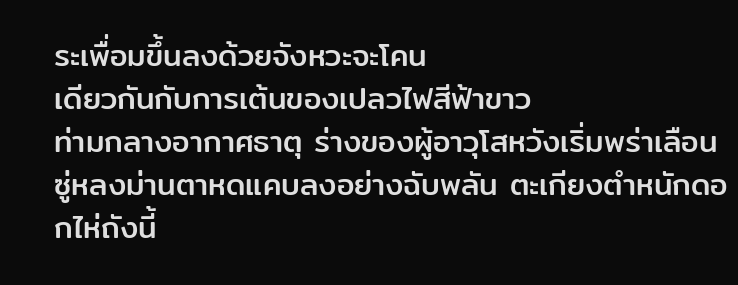ระเพื่อมขึ้นลงด้วยจังหวะจะโคน
เดียวกันกับการเต้นของเปลวไฟสีฟ้าขาว
ท่ามกลางอากาศธาตุ ร่างของผู้อาวุโสหวังเริ่มพร่าเลือน
ซู่หลงม่านตาหดแคบลงอย่างฉับพลัน ตะเกียงตำหนักดอกไห่ถังนี้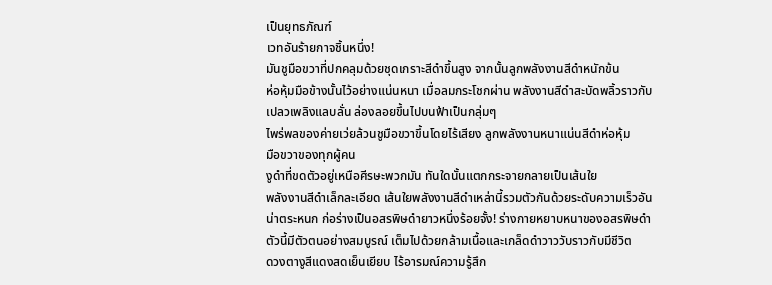เป็นยุทธภัณฑ์
เวทอันร้ายกาจชิ้นหนึ่ง!
มันชูมือขวาที่ปกคลุมด้วยชุดเกราะสีดำขึ้นสูง จากนั้นลูกพลังงานสีดำหนักข้น
ห่อหุ้มมือข้างนั้นไว้อย่างแน่นหนา เมื่อลมกระโชกผ่าน พลังงานสีดำสะบัดพลิ้วราวกับ
เปลวเพลิงแลบลั่น ล่องลอยขึ้นไปบนฟ้าเป็นกลุ่มๆ
ไพร่พลของค่ายเว่ยล้วนชูมือขวาขึ้นโดยไร้เสียง ลูกพลังงานหนาแน่นสีดำห่อหุ้ม
มือขวาของทุกผู้คน
งูดำที่ขดตัวอยู่เหนือศีรษะพวกมัน ทันใดนั้นแตกกระจายกลายเป็นเส้นใย
พลังงานสีดำเล็กละเอียด เส้นใยพลังงานสีดำเหล่านี้รวมตัวกันด้วยระดับความเร็วอัน
น่าตระหนก ก่อร่างเป็นอสรพิษดำยาวหนึ่งร้อยจั้ง! ร่างกายหยาบหนาของอสรพิษดำ
ตัวนี้มีตัวตนอย่างสมบูรณ์ เต็มไปด้วยกล้ามเนื้อและเกล็ดดำวาววับราวกับมีชีวิต
ดวงตางูสีแดงสดเย็นเยียบ ไร้อารมณ์ความรู้สึก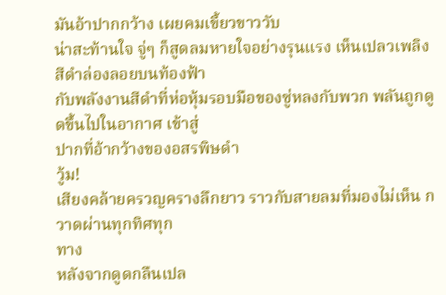มันอ้าปากกว้าง เผยคมเขี้ยวขาววับ
น่าสะท้านใจ จู่ๆ ก็สูดลมหายใจอย่างรุนแรง เห็นเปลวเพลิงสีดำล่องลอยบนท้องฟ้า
กับพลังงานสีดำที่ห่อหุ้มรอบมือของซู่หลงกับพวก พลันถูกดูดขึ้นไปในอากาศ เข้าสู่
ปากที่อ้ากว้างของอสรพิษดำ
วู้ม!
เสียงคล้ายครวญครางลึกยาว ราวกับสายลมที่มองไม่เห็น กวาดผ่านทุกทิศทุก
ทาง
หลังจากดูดกลืนเปล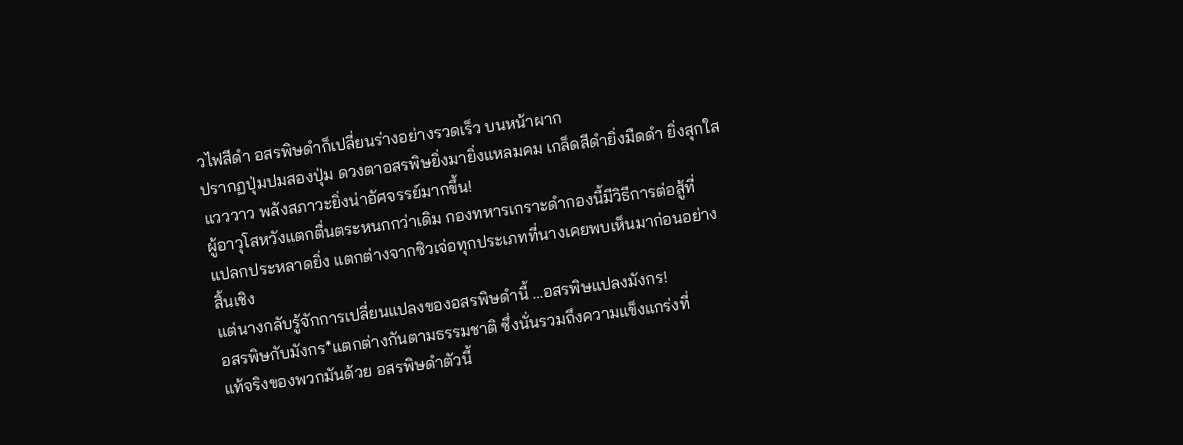วไฟสีดำ อสรพิษดำก็เปลี่ยนร่างอย่างรวดเร็ว บนหน้าผาก
ปรากฏปุ่มปมสองปุ่ม ดวงตาอสรพิษยิ่งมายิ่งแหลมคม เกล็ดสีดำยิ่งมืดดำ ยิ่งสุกใส
แวววาว พลังสภาวะยิ่งน่าอัศจรรย์มากขึ้น!
ผู้อาวุโสหวังแตกตื่นตระหนกกว่าเดิม กองทหารเกราะดำกองนี้มีวิธีการต่อสู้ที่
แปลกประหลาดยิ่ง แตกต่างจากซิวเจ่อทุกประเภทที่นางเคยพบเห็นมาก่อนอย่าง
สิ้นเชิง
แต่นางกลับรู้จักการเปลี่ยนแปลงของอสรพิษดำนี้ …อสรพิษแปลงมังกร!
อสรพิษกับมังกร*แตกต่างกันตามธรรมชาติ ซึ่งนั่นรวมถึงความแข็งแกร่งที่
แท้จริงของพวกมันด้วย อสรพิษดำตัวนี้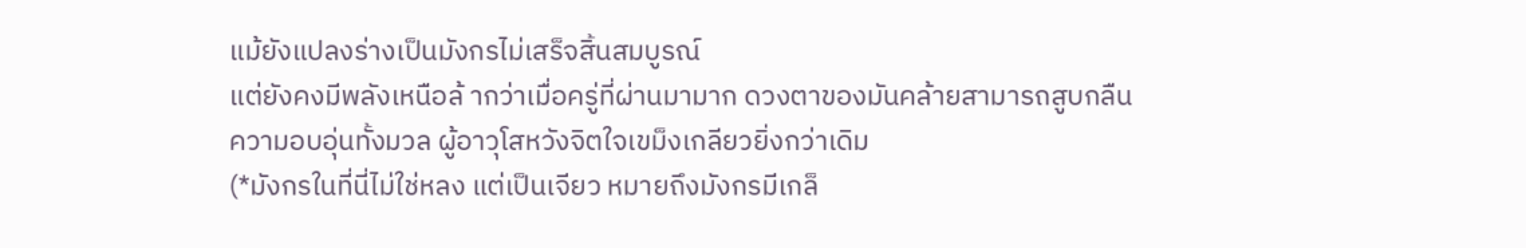แม้ยังแปลงร่างเป็นมังกรไม่เสร็จสิ้นสมบูรณ์
แต่ยังคงมีพลังเหนือล้ ากว่าเมื่อครู่ที่ผ่านมามาก ดวงตาของมันคล้ายสามารถสูบกลืน
ความอบอุ่นทั้งมวล ผู้อาวุโสหวังจิตใจเขม็งเกลียวยิ่งกว่าเดิม
(*มังกรในที่นี่ไม่ใช่หลง แต่เป็นเจียว หมายถึงมังกรมีเกล็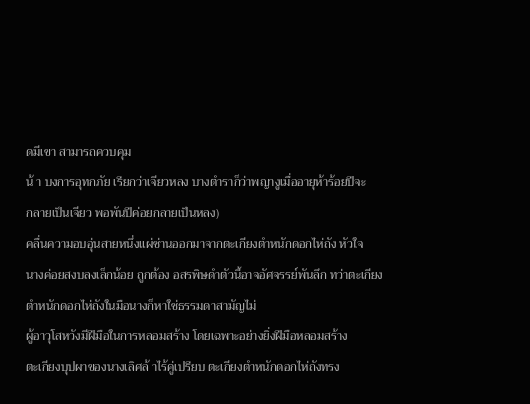ดมีเขา สามารถควบคุม
น้ า บงการอุทกภัย เรียกว่าเจียวหลง บางตำราก็ว่าพญางูเมื่ออายุห้าร้อยปีจะ
กลายเป็นเจียว พอพันปีค่อยกลายเป็นหลง)
คลื่นความอบอุ่นสายหนึ่งแผ่ซ่านออกมาจากตะเกียงตำหนักดอกไห่ถัง หัวใจ
นางค่อยสงบลงเล็กน้อย ถูกต้อง อสรพิษดำตัวนี้อาจอัศจรรย์พันลึก ทว่าตะเกียง
ตำหนักดอกไห่ถังในมือนางก็หาใช่ธรรมดาสามัญไม่
ผู้อาวุโสหวังมีฝีมือในการหลอมสร้าง โดยเฉพาะอย่างยิ่งฝีมือหลอมสร้าง
ตะเกียงบุปผาของนางเลิศล้ าไร้คู่เปรียบ ตะเกียงตำหนักดอกไห่ถังทรง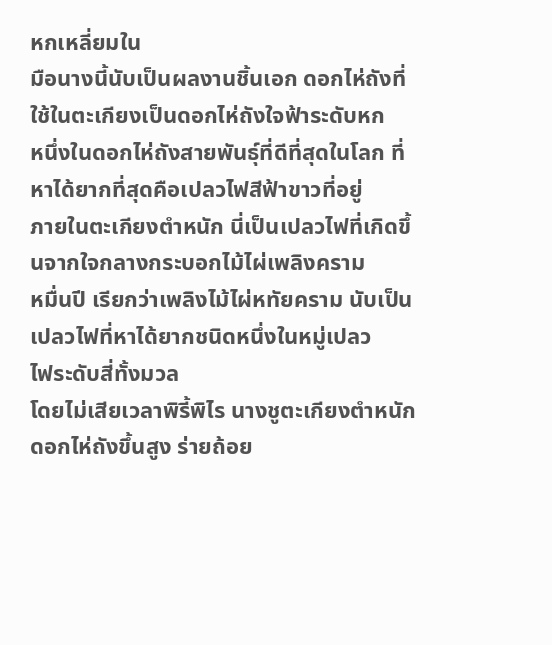หกเหลี่ยมใน
มือนางนี้นับเป็นผลงานชิ้นเอก ดอกไห่ถังที่ใช้ในตะเกียงเป็นดอกไห่ถังใจฟ้าระดับหก
หนึ่งในดอกไห่ถังสายพันธุ์ที่ดีที่สุดในโลก ที่หาได้ยากที่สุดคือเปลวไฟสีฟ้าขาวที่อยู่
ภายในตะเกียงตำหนัก นี่เป็นเปลวไฟที่เกิดขึ้นจากใจกลางกระบอกไม้ไผ่เพลิงคราม
หมื่นปี เรียกว่าเพลิงไม้ไผ่หทัยคราม นับเป็นเปลวไฟที่หาได้ยากชนิดหนึ่งในหมู่เปลว
ไฟระดับสี่ทั้งมวล
โดยไม่เสียเวลาพิรี้พิไร นางชูตะเกียงตำหนักดอกไห่ถังขึ้นสูง ร่ายถ้อย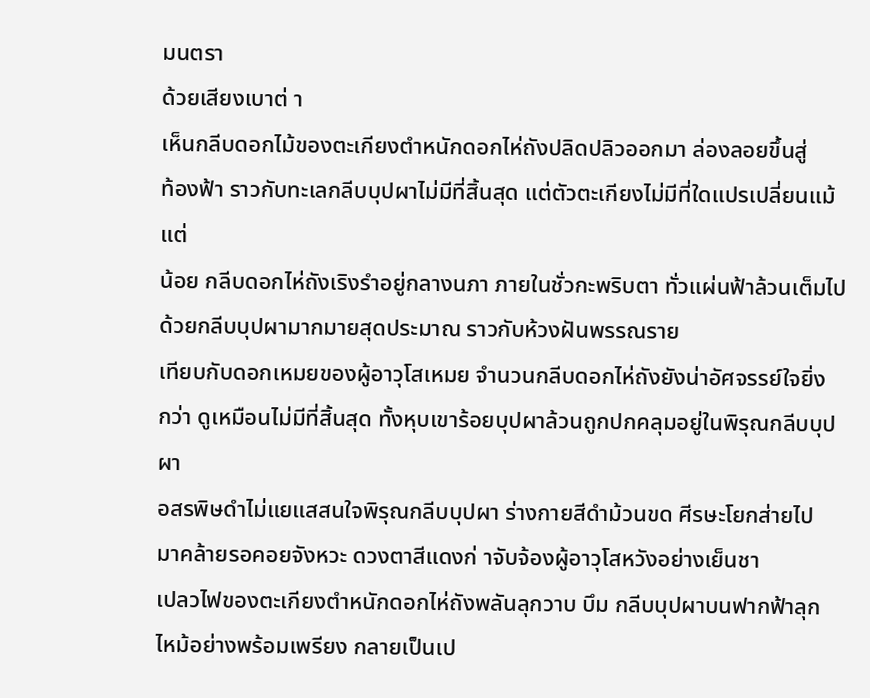มนตรา
ด้วยเสียงเบาต่ า
เห็นกลีบดอกไม้ของตะเกียงตำหนักดอกไห่ถังปลิดปลิวออกมา ล่องลอยขึ้นสู่
ท้องฟ้า ราวกับทะเลกลีบบุปผาไม่มีที่สิ้นสุด แต่ตัวตะเกียงไม่มีที่ใดแปรเปลี่ยนแม้แต่
น้อย กลีบดอกไห่ถังเริงรำอยู่กลางนภา ภายในชั่วกะพริบตา ทั่วแผ่นฟ้าล้วนเต็มไป
ด้วยกลีบบุปผามากมายสุดประมาณ ราวกับห้วงฝันพรรณราย
เทียบกับดอกเหมยของผู้อาวุโสเหมย จำนวนกลีบดอกไห่ถังยังน่าอัศจรรย์ใจยิ่ง
กว่า ดูเหมือนไม่มีที่สิ้นสุด ทั้งหุบเขาร้อยบุปผาล้วนถูกปกคลุมอยู่ในพิรุณกลีบบุปผา
อสรพิษดำไม่แยแสสนใจพิรุณกลีบบุปผา ร่างกายสีดำม้วนขด ศีรษะโยกส่ายไป
มาคล้ายรอคอยจังหวะ ดวงตาสีแดงก่ าจับจ้องผู้อาวุโสหวังอย่างเย็นชา
เปลวไฟของตะเกียงตำหนักดอกไห่ถังพลันลุกวาบ บึม กลีบบุปผาบนฟากฟ้าลุก
ไหม้อย่างพร้อมเพรียง กลายเป็นเป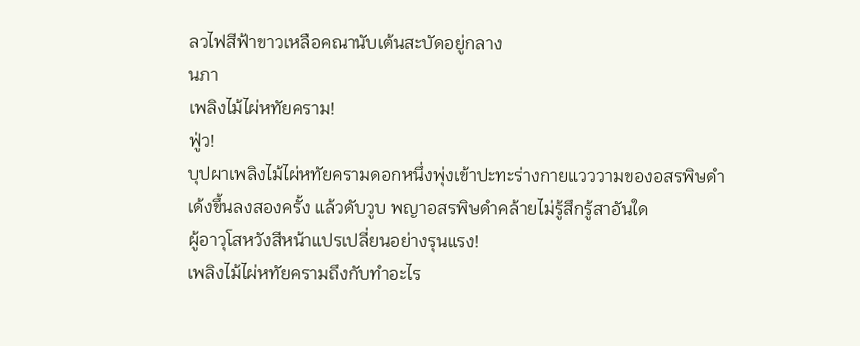ลวไฟสีฟ้าขาวเหลือคณานับเต้นสะบัดอยู่กลาง
นภา
เพลิงไม้ไผ่หทัยคราม!
ฟู่ว!
บุปผาเพลิงไม้ไผ่หทัยครามดอกหนึ่งพุ่งเข้าปะทะร่างกายแวววามของอสรพิษดำ
เด้งขึ้นลงสองครั้ง แล้วดับวูบ พญาอสรพิษดำคล้ายไม่รู้สึกรู้สาอันใด
ผู้อาวุโสหวังสีหน้าแปรเปลี่ยนอย่างรุนแรง!
เพลิงไม้ไผ่หทัยครามถึงกับทำอะไร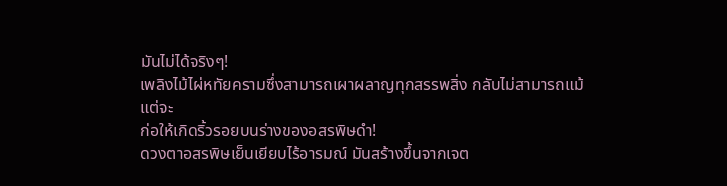มันไม่ได้จริงๆ!
เพลิงไม้ไผ่หทัยครามซึ่งสามารถเผาผลาญทุกสรรพสิ่ง กลับไม่สามารถแม้แต่จะ
ก่อให้เกิดริ้วรอยบนร่างของอสรพิษดำ!
ดวงตาอสรพิษเย็นเยียบไร้อารมณ์ มันสร้างขึ้นจากเจต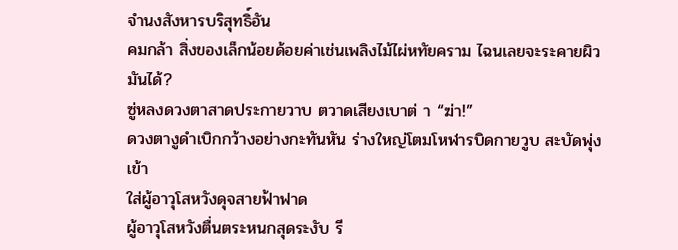จำนงสังหารบริสุทธิ์อัน
คมกล้า สิ่งของเล็กน้อยด้อยค่าเช่นเพลิงไม้ไผ่หทัยคราม ไฉนเลยจะระคายผิวมันได้?
ซู่หลงดวงตาสาดประกายวาบ ตวาดเสียงเบาต่ า “ฆ่า!”
ดวงตางูดำเบิกกว้างอย่างกะทันหัน ร่างใหญ่โตมโหฬารบิดกายวูบ สะบัดพุ่งเข้า
ใส่ผู้อาวุโสหวังดุจสายฟ้าฟาด
ผู้อาวุโสหวังตื่นตระหนกสุดระงับ รี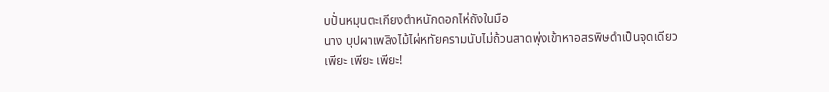บปั่นหมุนตะเกียงตำหนักดอกไห่ถังในมือ
นาง บุปผาเพลิงไม้ไผ่หทัยครามนับไม่ถ้วนสาดพุ่งเข้าหาอสรพิษดำเป็นจุดเดียว
เพียะ เพียะ เพียะ!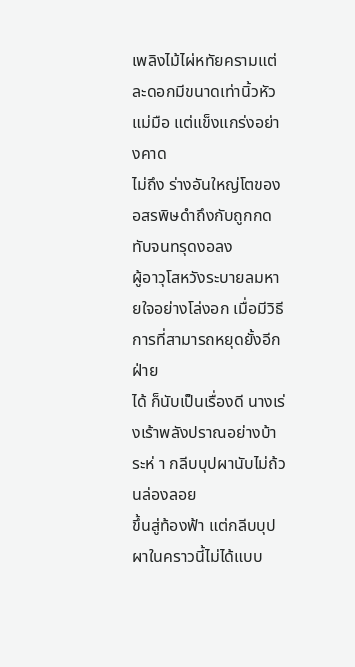เพลิงไม้ไผ่หทัยครามแต่ละดอกมีขนาดเท่านิ้วหัวแม่มือ แต่แข็งแกร่งอย่างคาด
ไม่ถึง ร่างอันใหญ่โตของอสรพิษดำถึงกับถูกกดทับจนทรุดงอลง
ผู้อาวุโสหวังระบายลมหายใจอย่างโล่งอก เมื่อมีวิธีการที่สามารถหยุดยั้งอีกฝ่าย
ได้ ก็นับเป็นเรื่องดี นางเร่งเร้าพลังปราณอย่างบ้าระห่ า กลีบบุปผานับไม่ถ้วนล่องลอย
ขึ้นสู่ท้องฟ้า แต่กลีบบุปผาในคราวนี้ไม่ได้แบบ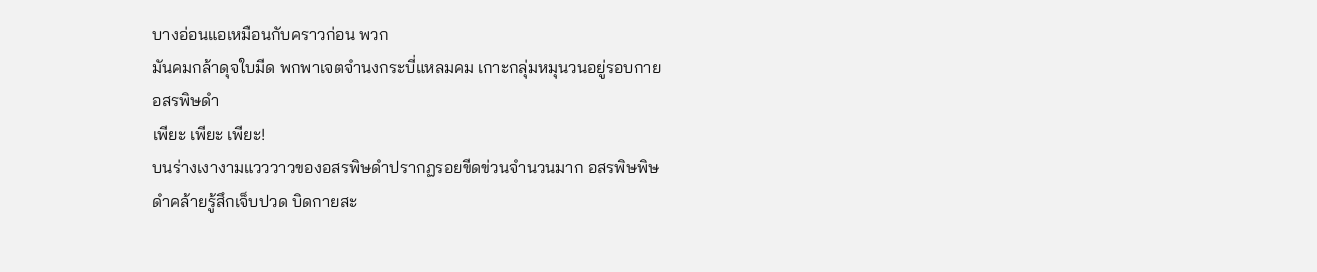บางอ่อนแอเหมือนกับคราวก่อน พวก
มันคมกล้าดุจใบมีด พกพาเจตจำนงกระบี่แหลมคม เกาะกลุ่มหมุนวนอยู่รอบกาย
อสรพิษดำ
เพียะ เพียะ เพียะ!
บนร่างเงางามแวววาวของอสรพิษดำปรากฏรอยขีดข่วนจำนวนมาก อสรพิษพิษ
ดำคล้ายรู้สึกเจ็บปวด บิดกายสะ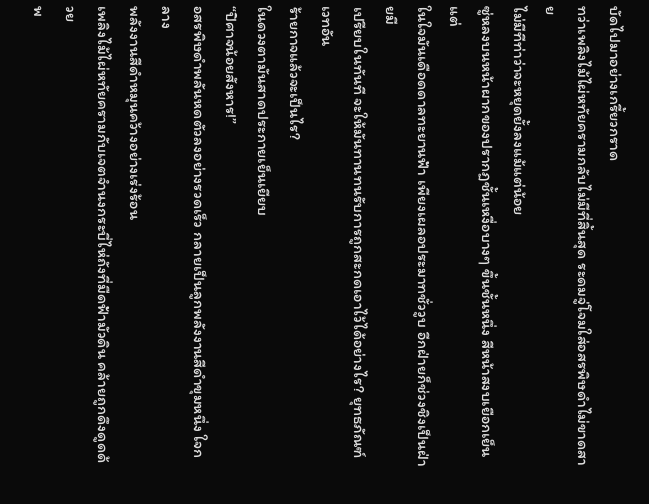บัดไปมาอย่างเกรี้ยวกราด
ทว่าเพลิงไม้ไผ่หทัยครามกลับไม่มีที่สิ้นสุด ระดมจู่โจมใส่อสรพิษดำไม่ขาดสาย
ไม่มีทีท่าว่าจะหยุดยั้งลงแม้แต่น้อย
ซู่หลงบนหน้าผากของปรากฏชั้นเหงื่อบางๆ ขึ้นชั้นหนึ่ง สีหน้าสงบเยือกเย็น แต่
ในใจมันเดือดดาลทะยานฟ้า เพียงเผลอประมาทชั่ววูบ อีกฝ่ายก็ช่วงชิงเป็นฝ่ายมี
เปรียบในทันที จะให้มันทานทนรับการถูกสะกดเอาไว้ได้อย่างไร? ยุทธภัณฑ์เวทอัน
ร้ายกาจแล้วจะเป็นไร?
ในดวงตามันสาดประกายเย็นเยียบ
“ปิศาจน้อยสังหาร!”
อสรพิษดำพลันหดตัวลงอย่างรวดเร็ว กลายเป็นลูกพลังงานสีดำขุมหนึ่ง ใจกลาง
พลังงานสีดำหมุนคว้างอย่างเร่งร้อน
เพลิงไม้ไผ่หทัยครามกับเจตจำนงกระบี่ไห่ถังที่มืดฟ้ามัวดิน คล้ายถูกดึงดูดด้วย
พ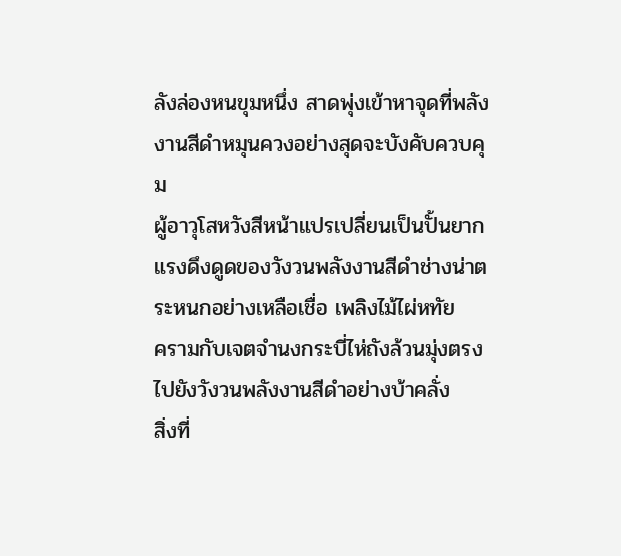ลังล่องหนขุมหนึ่ง สาดพุ่งเข้าหาจุดที่พลังงานสีดำหมุนควงอย่างสุดจะบังคับควบคุม
ผู้อาวุโสหวังสีหน้าแปรเปลี่ยนเป็นปั้นยาก
แรงดึงดูดของวังวนพลังงานสีดำช่างน่าตระหนกอย่างเหลือเชื่อ เพลิงไม้ไผ่หทัย
ครามกับเจตจำนงกระบี่ไห่ถังล้วนมุ่งตรงไปยังวังวนพลังงานสีดำอย่างบ้าคลั่ง
สิ่งที่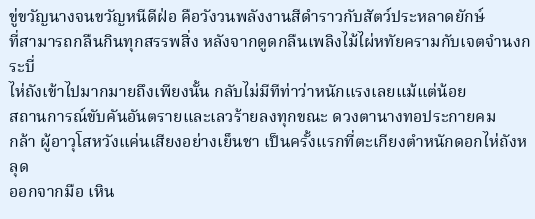ขู่ขวัญนางจนขวัญหนีดีฝ่อ คือวังวนพลังงานสีดำราวกับสัตว์ประหลาดยักษ์
ที่สามารถกลืนกินทุกสรรพสิ่ง หลังจากดูดกลืนเพลิงไม้ไผ่หทัยครามกับเจตจำนงกระบี่
ไห่ถังเข้าไปมากมายถึงเพียงนั้น กลับไม่มีทีท่าว่าหนักแรงเลยแม้แต่น้อย
สถานการณ์ขับคันอันตรายและเลวร้ายลงทุกขณะ ดวงตานางทอประกายคม
กล้า ผู้อาวุโสหวังแค่นเสียงอย่างเย็นชา เป็นครั้งแรกที่ตะเกียงตำหนักดอกไห่ถังหลุด
ออกจากมือ เหิน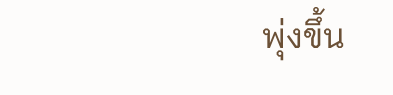พุ่งขึ้น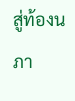สู่ท้องนภา